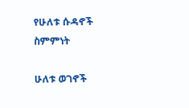የሁለቱ ሱዳኖች ስምምነት

ሁለቱ ወገኖች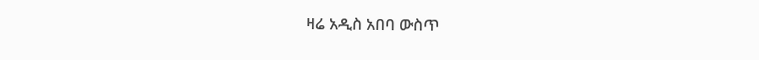ዛሬ አዲስ አበባ ውስጥ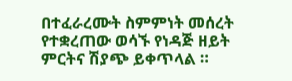በተፈራረሙት ስምምነት መሰረት የተቋረጠው ወሳኙ የነዳጅ ዘይት ምርትና ሽያጭ ይቀጥላል ።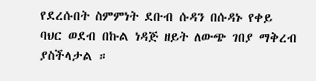የደረሱበት ስምምነት ደቡብ ሱዳን በሱዳኑ የቀይ ባህር ወደብ በኩል ነዳጅ ዘይት ለውጭ ገበያ ማቅረብ ያስችላታል ።